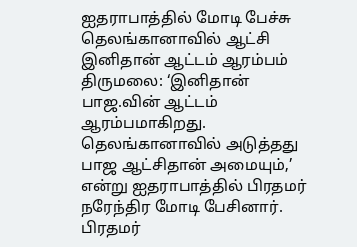ஐதராபாத்தில் மோடி பேச்சு தெலங்கானாவில் ஆட்சி இனிதான் ஆட்டம் ஆரம்பம்
திருமலை: ‘இனிதான் பாஜ.வின் ஆட்டம் ஆரம்பமாகிறது. தெலங்கானாவில் அடுத்தது பாஜ ஆட்சிதான் அமையும்,’ என்று ஐதராபாத்தில் பிரதமர் நரேந்திர மோடி பேசினார். பிரதமர்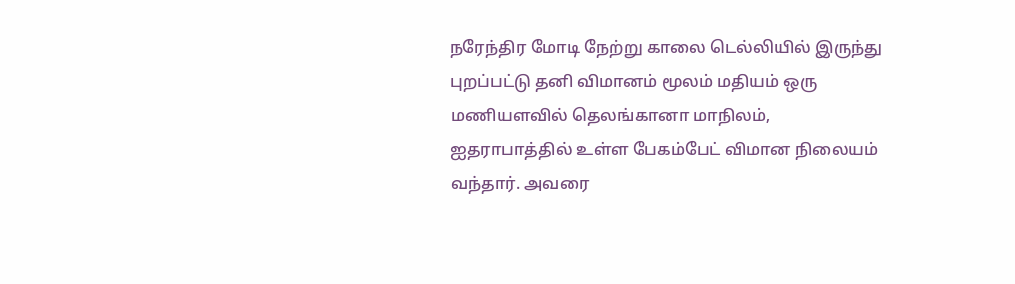நரேந்திர மோடி நேற்று காலை டெல்லியில் இருந்து புறப்பட்டு தனி விமானம் மூலம் மதியம் ஒரு மணியளவில் தெலங்கானா மாநிலம், ஐதராபாத்தில் உள்ள பேகம்பேட் விமான நிலையம் வந்தார். அவரை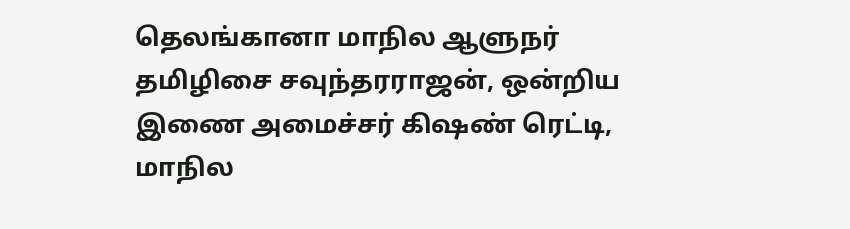தெலங்கானா மாநில ஆளுநர் தமிழிசை சவுந்தரராஜன், ஒன்றிய இணை அமைச்சர் கிஷண் ரெட்டி, மாநில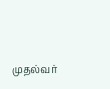முதல்வர்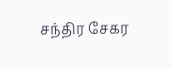சந்திர சேகர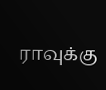ராவுக்கு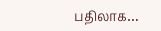பதிலாக…